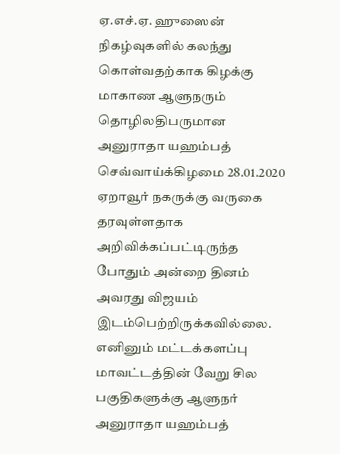ஏ.எச்.ஏ. ஹுஸைன்
நிகழ்வுகளில் கலந்து கொள்வதற்காக கிழக்கு மாகாண ஆளுநரும் தொழிலதிபருமான அனுராதா யஹம்பத் செவ்வாய்க்கிழமை 28.01.2020 ஏறாவூர் நகருக்கு வருகை தரவுள்ளதாக அறிவிக்கப்பட்டிருந்த போதும் அன்றை தினம் அவரது விஜயம் இடம்பெற்றிருக்கவில்லை.
எனினும் மட்டக்களப்பு மாவட்டத்தின் வேறு சில பகுதிகளுக்கு ஆளுநர் அனுராதா யஹம்பத்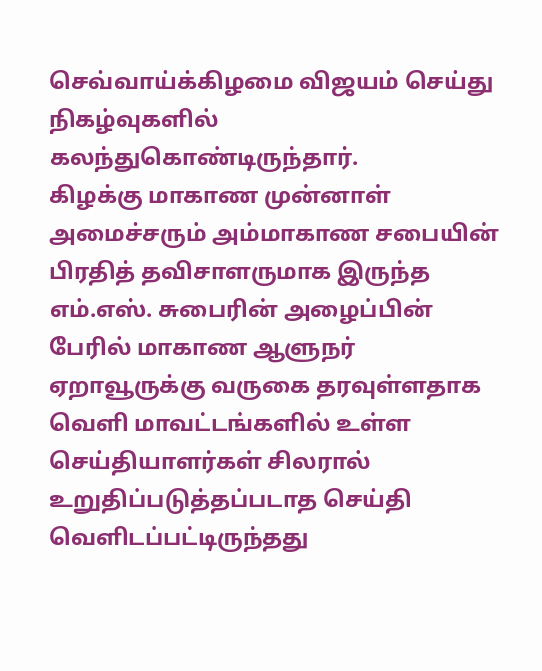செவ்வாய்க்கிழமை விஜயம் செய்து நிகழ்வுகளில் கலந்துகொண்டிருந்தார்.
கிழக்கு மாகாண முன்னாள் அமைச்சரும் அம்மாகாண சபையின் பிரதித் தவிசாளருமாக இருந்த எம்.எஸ். சுபைரின் அழைப்பின் பேரில் மாகாண ஆளுநர் ஏறாவூருக்கு வருகை தரவுள்ளதாக வெளி மாவட்டங்களில் உள்ள செய்தியாளர்கள் சிலரால் உறுதிப்படுத்தப்படாத செய்தி வெளிடப்பட்டிருந்தது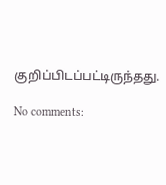குறிப்பிடப்பட்டிருந்தது.

No comments: